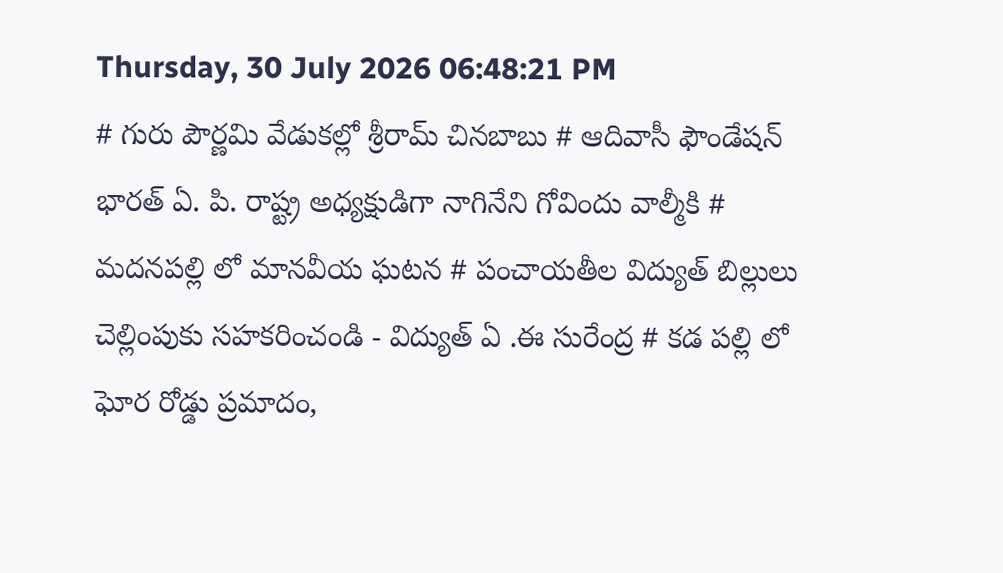Thursday, 30 July 2026 06:48:21 PM
# గురు పౌర్ణమి వేడుకల్లో శ్రీరామ్ చినబాబు # ఆదివాసీ ఫౌండేషన్ భారత్ ఏ. పి. రాష్ట్ర అధ్యక్షుడిగా నాగినేని గోవిందు వాల్మీకి # మదనపల్లి లో మానవీయ ఘటన # పంచాయతీల విద్యుత్ బిల్లులు చెల్లింపుకు సహకరించండి - విద్యుత్ ఏ .ఈ సురేంద్ర # కడ పల్లి లో ఘోర రోడ్డు ప్రమాదం,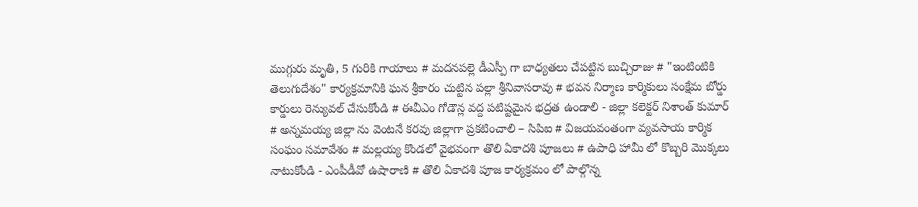ముగ్గురు మృతి, 5 గురికి గాయాలు # మదనపల్లె డీఎస్పీ గా బాధ్యతలు చేపట్టిన బుచ్చిరాజు # "ఇంటింటికి తెలుగుదేశం" కార్యక్రమానికి ఘన శ్రీకారం చుట్టిన పల్లా శ్రీనివాసరావు # భవన నిర్మాణ కార్మికులు సంక్షేమ బోర్డు కార్డులు రెన్యువల్ చేసుకోండి # ఈవీఎం గోడౌన్ల వద్ద పటిష్టమైన భద్రత ఉండాలి - జిల్లా కలెక్టర్ నిశాంత్ కుమార్ # అన్నమయ్య జిల్లా ను వెంటనే కరవు జిల్లాగా ప్రకటించాలి – సిపిఐ # విజయవంతంగా వ్యవసాయ కార్మిక సంఘం సమావేశం # మల్లయ్య కొండలో వైభవంగా తొలి ఏకాదశి పూజలు # ఉపాధి హామీ లో కొబ్బరి మొక్కలు నాటుకోండి - ఎంపీడీవో ఉషారాణి # తొలి ఏకాదశి పూజ కార్యక్రమం లో పాల్గొన్న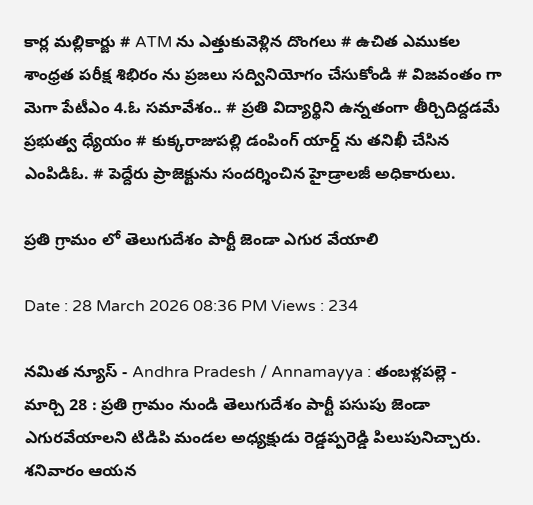కార్ల మల్లికార్జు # ATM ను ఎత్తుకువెళ్లిన దొంగలు # ఉచిత ఎముకల శాంధ్రత పరీక్ష శిభిరం ను ప్రజలు సద్వినియోగం చేసుకోండి # విజవంతం గా మెగా పేటీఎం 4.ఓ సమావేశం.. # ప్రతి విద్యార్థిని ఉన్నతంగా తీర్చిదిద్దడమే ప్రభుత్వ ధ్యేయం # కుక్కరాజుపల్లి డంపింగ్ యార్డ్ ను తనిఖీ చేసిన ఎంపిడిఓ. # పెద్దేరు ప్రాజెక్టును సందర్శించిన హైడ్రాలజీ అధికారులు.

ప్రతి గ్రామం లో తెలుగుదేశం పార్టీ జెండా ఎగుర వేయాలి

Date : 28 March 2026 08:36 PM Views : 234

నమిత న్యూస్ - Andhra Pradesh / Annamayya : తంబళ్లపల్లె - మార్చి 28 : ప్రతి గ్రామం నుండి తెలుగుదేశం పార్టీ పసుపు జెండా ఎగురవేయాలని టిడిపి మండల అధ్యక్షుడు రెడ్డప్పరెడ్డి పిలుపునిచ్చారు. శనివారం ఆయన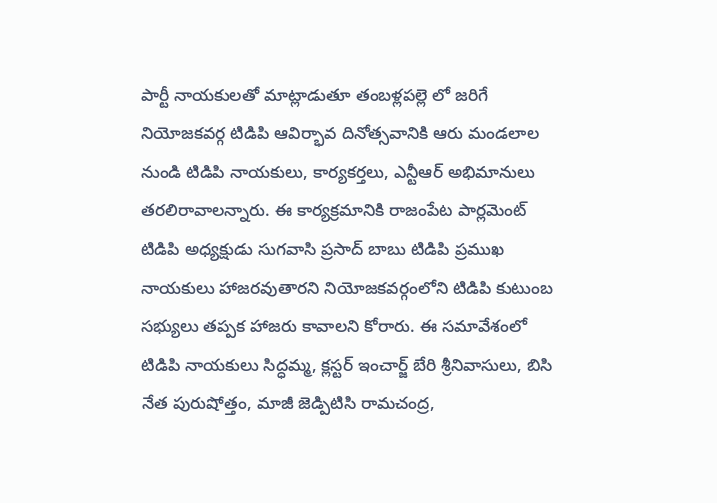పార్టీ నాయకులతో మాట్లాడుతూ తంబళ్లపల్లె లో జరిగే నియోజకవర్గ టిడిపి ఆవిర్భావ దినోత్సవానికి ఆరు మండలాల నుండి టిడిపి నాయకులు, కార్యకర్తలు, ఎన్టీఆర్ అభిమానులు తరలిరావాలన్నారు. ఈ కార్యక్రమానికి రాజంపేట పార్లమెంట్ టిడిపి అధ్యక్షుడు సుగవాసి ప్రసాద్ బాబు టిడిపి ప్రముఖ నాయకులు హాజరవుతారని నియోజకవర్గంలోని టిడిపి కుటుంబ సభ్యులు తప్పక హాజరు కావాలని కోరారు. ఈ సమావేశంలో టిడిపి నాయకులు సిద్ధమ్మ, క్లస్టర్ ఇంచార్జ్ బేరి శ్రీనివాసులు, బిసి నేత పురుషోత్తం, మాజీ జెడ్పిటిసి రామచంద్ర,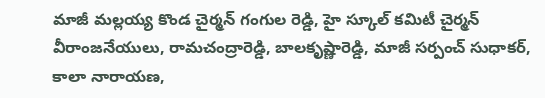మాజీ మల్లయ్య కొండ చైర్మన్ గంగుల రెడ్డి, హై స్కూల్ కమిటీ చైర్మన్ వీరాంజనేయులు, రామచంద్రారెడ్డి, బాలకృష్ణారెడ్డి, మాజీ సర్పంచ్ సుధాకర్, కాలా నారాయణ,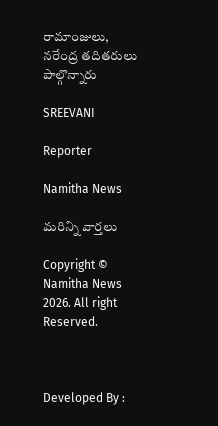రామాంజులు, నరేంద్ర తదితరులు పాల్గొన్నారు

SREEVANI

Reporter

Namitha News

మరిన్ని వార్తలు

Copyright © Namitha News 2026. All right Reserved.



Developed By :